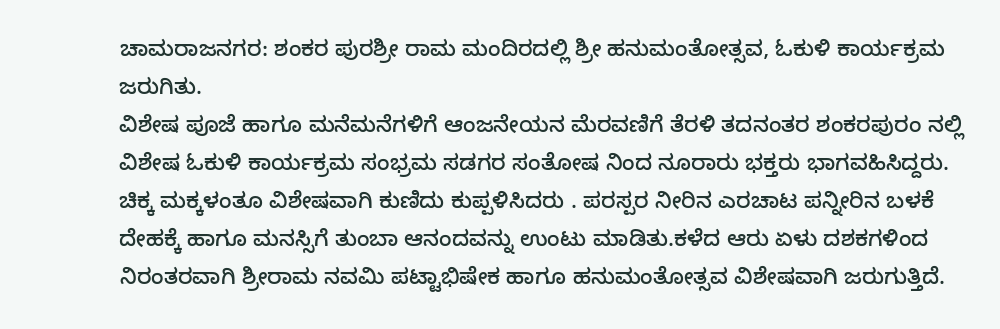ಚಾಮರಾಜನಗರ: ಶಂಕರ ಪುರಶ್ರೀ ರಾಮ ಮಂದಿರದಲ್ಲಿ ಶ್ರೀ ಹನುಮಂತೋತ್ಸವ, ಓಕುಳಿ ಕಾರ್ಯಕ್ರಮ ಜರುಗಿತು.
ವಿಶೇಷ ಪೂಜೆ ಹಾಗೂ ಮನೆಮನೆಗಳಿಗೆ ಆಂಜನೇಯನ ಮೆರವಣಿಗೆ ತೆರಳಿ ತದನಂತರ ಶಂಕರಪುರಂ ನಲ್ಲಿ ವಿಶೇಷ ಓಕುಳಿ ಕಾರ್ಯಕ್ರಮ ಸಂಭ್ರಮ ಸಡಗರ ಸಂತೋಷ ನಿಂದ ನೂರಾರು ಭಕ್ತರು ಭಾಗವಹಿಸಿದ್ದರು. ಚಿಕ್ಕ ಮಕ್ಕಳಂತೂ ವಿಶೇಷವಾಗಿ ಕುಣಿದು ಕುಪ್ಪಳಿಸಿದರು . ಪರಸ್ಪರ ನೀರಿನ ಎರಚಾಟ ಪನ್ನೀರಿನ ಬಳಕೆ ದೇಹಕ್ಕೆ ಹಾಗೂ ಮನಸ್ಸಿಗೆ ತುಂಬಾ ಆನಂದವನ್ನು ಉಂಟು ಮಾಡಿತು.ಕಳೆದ ಆರು ಏಳು ದಶಕಗಳಿಂದ ನಿರಂತರವಾಗಿ ಶ್ರೀರಾಮ ನವಮಿ ಪಟ್ಟಾಭಿಷೇಕ ಹಾಗೂ ಹನುಮಂತೋತ್ಸವ ವಿಶೇಷವಾಗಿ ಜರುಗುತ್ತಿದೆ.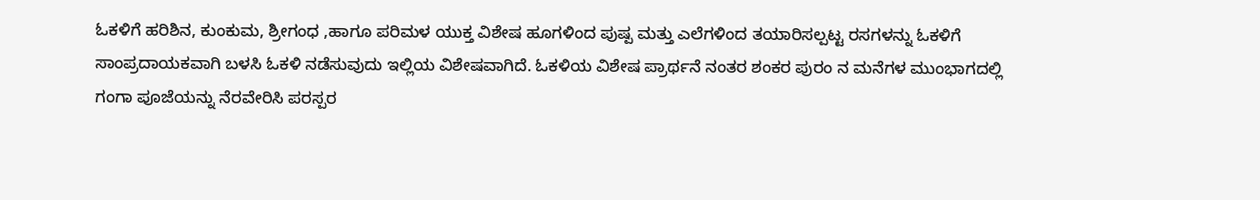ಓಕಳಿಗೆ ಹರಿಶಿನ, ಕುಂಕುಮ, ಶ್ರೀಗಂಧ ,ಹಾಗೂ ಪರಿಮಳ ಯುಕ್ತ ವಿಶೇಷ ಹೂಗಳಿಂದ ಪುಷ್ಪ ಮತ್ತು ಎಲೆಗಳಿಂದ ತಯಾರಿಸಲ್ಪಟ್ಟ ರಸಗಳನ್ನು ಓಕಳಿಗೆ ಸಾಂಪ್ರದಾಯಕವಾಗಿ ಬಳಸಿ ಓಕಳಿ ನಡೆಸುವುದು ಇಲ್ಲಿಯ ವಿಶೇಷವಾಗಿದೆ. ಓಕಳಿಯ ವಿಶೇಷ ಪ್ರಾರ್ಥನೆ ನಂತರ ಶಂಕರ ಪುರಂ ನ ಮನೆಗಳ ಮುಂಭಾಗದಲ್ಲಿ ಗಂಗಾ ಪೂಜೆಯನ್ನು ನೆರವೇರಿಸಿ ಪರಸ್ಪರ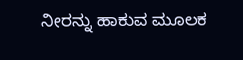ನೀರನ್ನು ಹಾಕುವ ಮೂಲಕ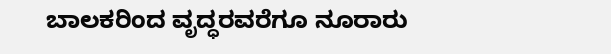ಬಾಲಕರಿಂದ ವೃದ್ಧರವರೆಗೂ ನೂರಾರು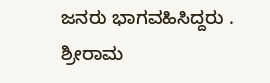ಜನರು ಭಾಗವಹಿಸಿದ್ದರು .
ಶ್ರೀರಾಮ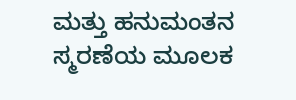ಮತ್ತು ಹನುಮಂತನ ಸ್ಮರಣೆಯ ಮೂಲಕ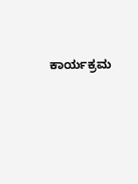ಕಾರ್ಯಕ್ರಮ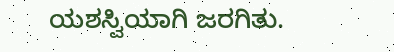ಯಶಸ್ವಿಯಾಗಿ ಜರಗಿತು.